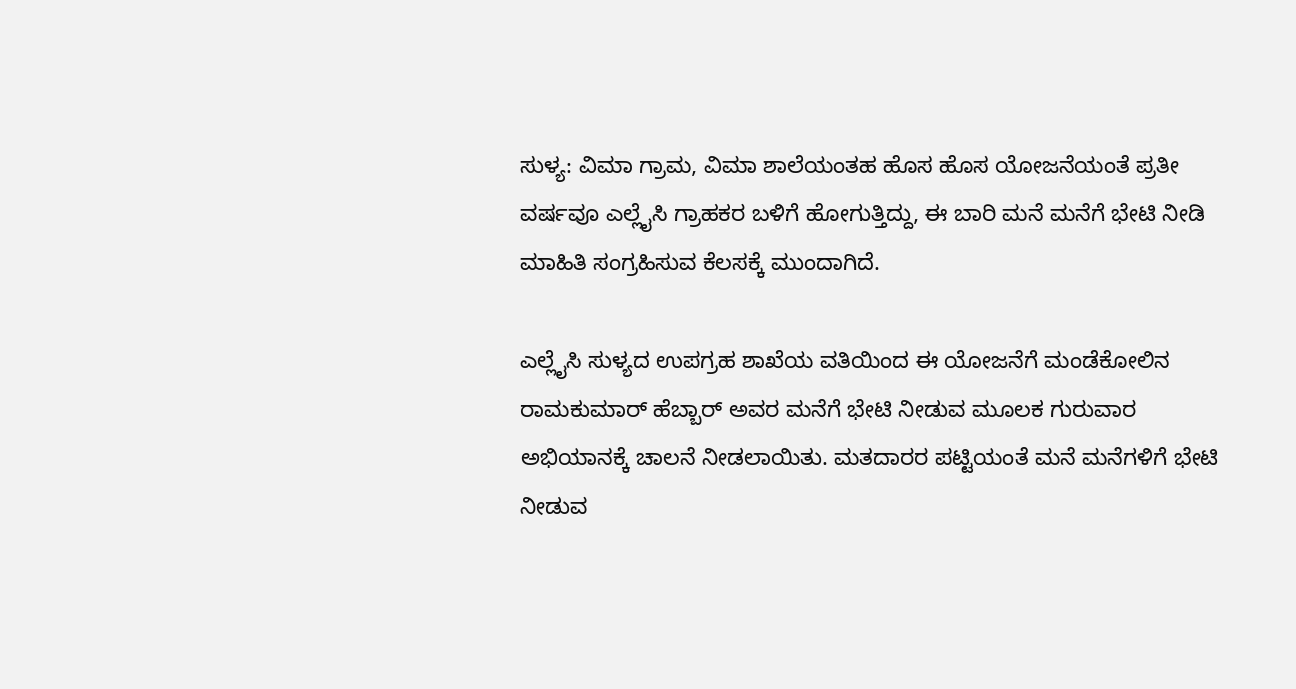ಸುಳ್ಯ: ವಿಮಾ ಗ್ರಾಮ, ವಿಮಾ ಶಾಲೆಯಂತಹ ಹೊಸ ಹೊಸ ಯೋಜನೆಯಂತೆ ಪ್ರತೀ ವರ್ಷವೂ ಎಲ್ಲೈಸಿ ಗ್ರಾಹಕರ ಬಳಿಗೆ ಹೋಗುತ್ತಿದ್ದು, ಈ ಬಾರಿ ಮನೆ ಮನೆಗೆ ಭೇಟಿ ನೀಡಿ ಮಾಹಿತಿ ಸಂಗ್ರಹಿಸುವ ಕೆಲಸಕ್ಕೆ ಮುಂದಾಗಿದೆ.

ಎಲ್ಲೈಸಿ ಸುಳ್ಯದ ಉಪಗ್ರಹ ಶಾಖೆಯ ವತಿಯಿಂದ ಈ ಯೋಜನೆಗೆ ಮಂಡೆಕೋಲಿನ ರಾಮಕುಮಾರ್ ಹೆಬ್ಬಾರ್ ಅವರ ಮನೆಗೆ ಭೇಟಿ ನೀಡುವ ಮೂಲಕ ಗುರುವಾರ ಅಭಿಯಾನಕ್ಕೆ ಚಾಲನೆ ನೀಡಲಾಯಿತು. ಮತದಾರರ ಪಟ್ಟಿಯಂತೆ ಮನೆ ಮನೆಗಳಿಗೆ ಭೇಟಿ ನೀಡುವ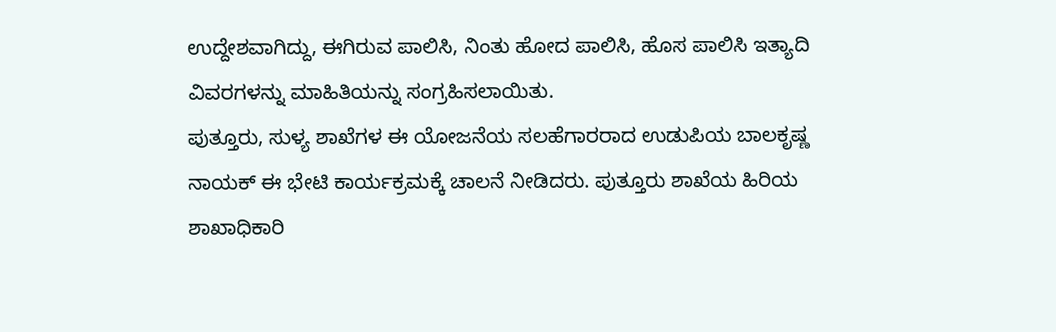ಉದ್ದೇಶವಾಗಿದ್ದು, ಈಗಿರುವ ಪಾಲಿಸಿ, ನಿಂತು ಹೋದ ಪಾಲಿಸಿ, ಹೊಸ ಪಾಲಿಸಿ ಇತ್ಯಾದಿ ವಿವರಗಳನ್ನು ಮಾಹಿತಿಯನ್ನು ಸಂಗ್ರಹಿಸಲಾಯಿತು.
ಪುತ್ತೂರು, ಸುಳ್ಯ ಶಾಖೆಗಳ ಈ ಯೋಜನೆಯ ಸಲಹೆಗಾರರಾದ ಉಡುಪಿಯ ಬಾಲಕೃಷ್ಣ ನಾಯಕ್ ಈ ಭೇಟಿ ಕಾರ್ಯಕ್ರಮಕ್ಕೆ ಚಾಲನೆ ನೀಡಿದರು. ಪುತ್ತೂರು ಶಾಖೆಯ ಹಿರಿಯ ಶಾಖಾಧಿಕಾರಿ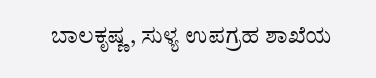ಬಾಲಕೃಷ್ಣ, ಸುಳ್ಯ ಉಪಗ್ರಹ ಶಾಖೆಯ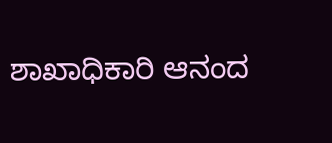ಶಾಖಾಧಿಕಾರಿ ಆನಂದ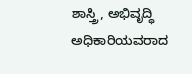ಶಾಸ್ತ್ರಿ, ಅಭಿವೃದ್ಧಿ ಅಧಿಕಾರಿಯವರಾದ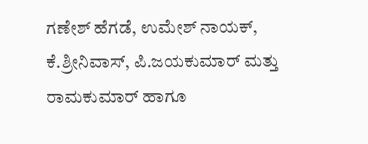ಗಣೇಶ್ ಹೆಗಡೆ, ಉಮೇಶ್ ನಾಯಕ್, ಕೆ.ಶ್ರೀನಿವಾಸ್, ಪಿ.ಜಯಕುಮಾರ್ ಮತ್ತು ರಾಮಕುಮಾರ್ ಹಾಗೂ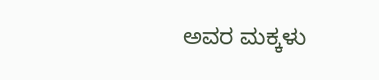ಅವರ ಮಕ್ಕಳು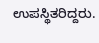ಉಪಸ್ಥಿತರಿದ್ದರು.